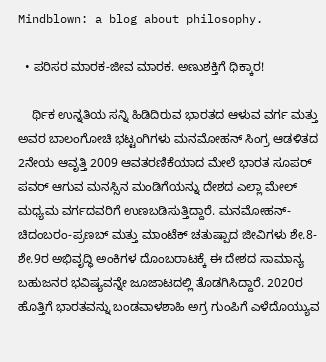Mindblown: a blog about philosophy.

  • ಪರಿಸರ ಮಾರಕ-ಜೀವ ಮಾರಕ. ಅಣುಶಕ್ತಿಗೆ ಧಿಕ್ಕಾರ!

    ರ್ಥಿಕ ಉನ್ನತಿಯ ಸನ್ನಿ ಹಿಡಿದಿರುವ ಭಾರತದ ಆಳುವ ವರ್ಗ ಮತ್ತು ಅವರ ಬಾಲಂಗೋಚಿ ಭಟ್ಟಂಗಿಗಳು ಮನಮೋಹನ್ ಸಿಂಗ್ರ ಆಡಳಿತದ 2ನೇಯ ಆವೃತ್ತಿ 2009 ಆವತರಣಿಕೆಯಾದ ಮೇಲೆ ಭಾರತ ಸೂಪರ್ ಪವರ್ ಆಗುವ ಮನಸ್ಸಿನ ಮಂಡಿಗೆಯನ್ನು ದೇಶದ ಎಲ್ಲಾ ಮೇಲ್ ಮಧ್ಯಮ ವರ್ಗದವರಿಗೆ ಉಣಬಡಿಸುತ್ತಿದ್ದಾರೆ. ಮನಮೋಹನ್-ಚಿದಂಬರಂ-ಪ್ರಣಬ್ ಮತ್ತು ಮಾಂಟೆಕ್ ಚತುಷ್ಪಾದ ಜೀವಿಗಳು ಶೇ.8-ಶೇ.9ರ ಅಭಿವೃದ್ಧಿ ಅಂಕಿಗಳ ದೊಂಬರಾಟಕ್ಕೆ ಈ ದೇಶದ ಸಾಮಾನ್ಯ ಬಹುಜನರ ಭವಿಷ್ಯವನ್ನೇ ಜೂಜಾಟದಲ್ಲಿ ತೊಡಗಿಸಿದ್ದಾರೆ. 2020ರ ಹೊತ್ತಿಗೆ ಭಾರತವನ್ನು ಬಂಡವಾಳಶಾಹಿ ಅಗ್ರ ಗುಂಪಿಗೆ ಎಳೆದೊಯ್ಯುವ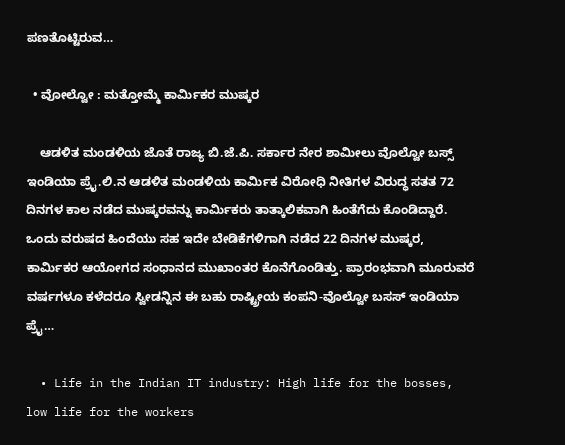ಪಣತೊಟ್ಟಿರುವ…

  • ವೋಲ್ವೋ : ಮತ್ತೋಮ್ಮೆ ಕಾರ್ಮಿಕರ ಮುಷ್ಕರ

    ಆಡಳಿತ ಮಂಡಳಿಯ ಜೊತೆ ರಾಜ್ಯ ಬಿ.ಜೆ.ಪಿ. ಸರ್ಕಾರ ನೇರ ಶಾಮೀಲು ವೊಲ್ವೋ ಬಸ್ಸ್ ಇಂಡಿಯಾ ಪ್ರೈ.ಲಿ.ನ ಆಡಳಿತ ಮಂಡಳಿಯ ಕಾರ್ಮಿಕ ವಿರೋಧಿ ನೀತಿಗಳ ವಿರುದ್ಧ ಸತತ 72 ದಿನಗಳ ಕಾಲ ನಡೆದ ಮುಷ್ಕರವನ್ನು ಕಾರ್ಮಿಕರು ತಾತ್ಕಾಲಿಕವಾಗಿ ಹಿಂತೆಗೆದು ಕೊಂಡಿದ್ದಾರೆ. ಒಂದು ವರುಷದ ಹಿಂದೆಯು ಸಹ ಇದೇ ಬೇಡಿಕೆಗಳಿಗಾಗಿ ನಡೆದ 22 ದಿನಗಳ ಮುಷ್ಕರ, ಕಾರ್ಮಿಕರ ಆಯೋಗದ ಸಂಧಾನದ ಮುಖಾಂತರ ಕೊನೆಗೊಂಡಿತ್ತು. ಪ್ರಾರಂಭವಾಗಿ ಮೂರುವರೆ ವರ್ಷಗಳೂ ಕಳೆದರೂ ಸ್ವೀಡನ್ನಿನ ಈ ಬಹು ರಾಷ್ಟ್ರೀಯ ಕಂಪನಿ-ವೊಲ್ವೋ ಬಸಸ್ ಇಂಡಿಯಾ ಪ್ರೈ…

  • Life in the Indian IT industry: High life for the bosses, low life for the workers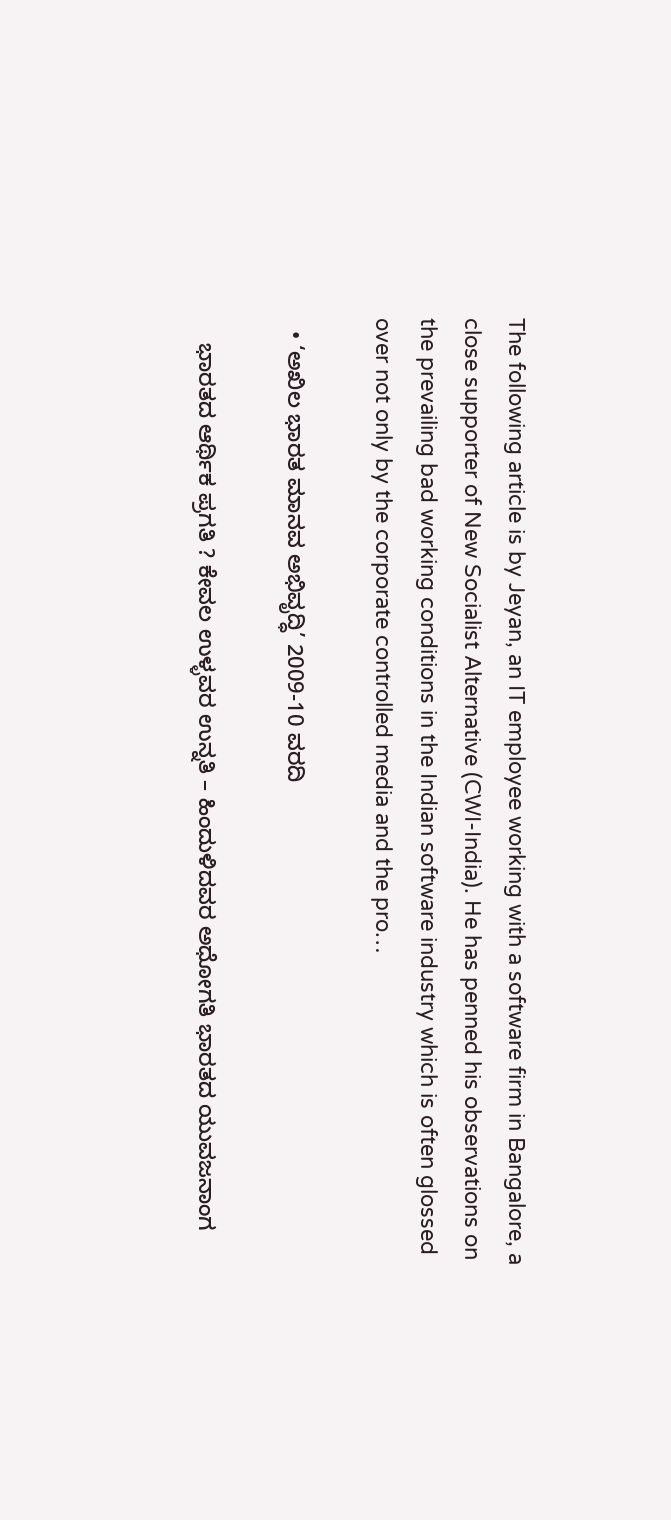The following article is by Jeyan, an IT employee working with a software firm in Bangalore, a close supporter of New Socialist Alternative (CWI-India). He has penned his observations on the prevailing bad working conditions in the Indian software industry which is often glossed over not only by the corporate controlled media and the pro…

  • ‘ಅಖಿಲ ಭಾರತ ಮಾನವ ಅಭಿವೃದ್ಧಿ’ 2009-10 ವರದಿ

    ಭಾರತದ ಆರ್ಥಿಕ ಪ್ರಗತಿ ? ಕೇವಲ ಉಳ್ಳವರ ಉನ್ನತಿ – ಹಿಂದುಳಿದವರ ಅಧೋಗತಿ ಭಾರತದ ಯುವಜನಾಂಗ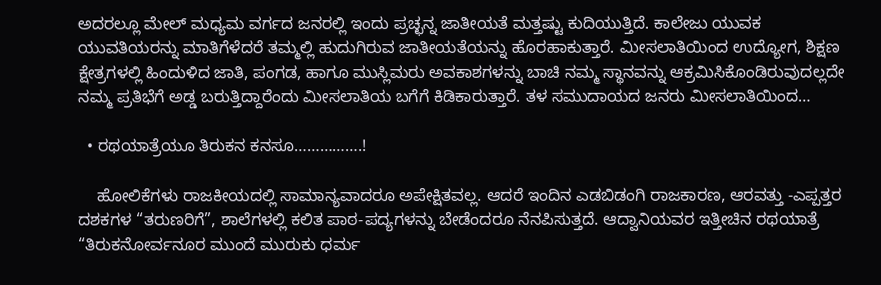ಅದರಲ್ಲೂ ಮೇಲ್ ಮಧ್ಯಮ ವರ್ಗದ ಜನರಲ್ಲಿ ಇಂದು ಪ್ರಚ್ಛನ್ನ ಜಾತೀಯತೆ ಮತ್ತಷ್ಟು ಕುದಿಯುತ್ತಿದೆ. ಕಾಲೇಜು ಯುವಕ ಯುವತಿಯರನ್ನು ಮಾತಿಗೆಳೆದರೆ ತಮ್ಮಲ್ಲಿ ಹುದುಗಿರುವ ಜಾತೀಯತೆಯನ್ನು ಹೊರಹಾಕುತ್ತಾರೆ. ಮೀಸಲಾತಿಯಿಂದ ಉದ್ಯೋಗ, ಶಿಕ್ಷಣ ಕ್ಷೇತ್ರಗಳಲ್ಲಿ ಹಿಂದುಳಿದ ಜಾತಿ, ಪಂಗಡ, ಹಾಗೂ ಮುಸ್ಲಿಮರು ಅವಕಾಶಗಳನ್ನು ಬಾಚಿ ನಮ್ಮ ಸ್ಥಾನವನ್ನು ಆಕ್ರಮಿಸಿಕೊಂಡಿರುವುದಲ್ಲದೇ ನಮ್ಮ ಪ್ರತಿಭೆಗೆ ಅಡ್ಡ ಬರುತ್ತಿದ್ದಾರೆಂದು ಮೀಸಲಾತಿಯ ಬಗೆಗೆ ಕಿಡಿಕಾರುತ್ತಾರೆ. ತಳ ಸಮುದಾಯದ ಜನರು ಮೀಸಲಾತಿಯಿಂದ…

  • ರಥಯಾತ್ರೆಯೂ ತಿರುಕನ ಕನಸೂ…………….!

    ಹೋಲಿಕೆಗಳು ರಾಜಕೀಯದಲ್ಲಿ ಸಾಮಾನ್ಯವಾದರೂ ಅಪೇಕ್ಷಿತವಲ್ಲ. ಆದರೆ ಇಂದಿನ ಎಡಬಿಡಂಗಿ ರಾಜಕಾರಣ, ಆರವತ್ತು -ಎಪ್ಪತ್ತರ ದಶಕಗಳ “ತರುಣರಿಗೆ”, ಶಾಲೆಗಳಲ್ಲಿ ಕಲಿತ ಪಾಠ-ಪದ್ಯಗಳನ್ನು ಬೇಡೆಂದರೂ ನೆನಪಿಸುತ್ತದೆ. ಆದ್ವಾನಿಯವರ ಇತ್ತೀಚಿನ ರಥಯಾತ್ರೆ “ತಿರುಕನೋರ್ವನೂರ ಮುಂದೆ ಮುರುಕು ಧರ್ಮ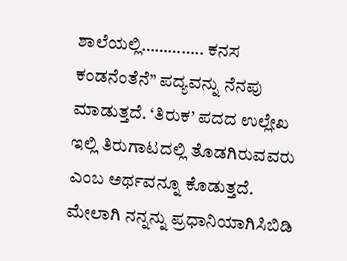ಶಾಲೆಯಲ್ಲಿ………….. ಕನಸ ಕಂಡನೆಂತೆನೆ” ಪದ್ಯವನ್ನು ನೆನಪು ಮಾಡುತ್ತದೆ. ‘ತಿರುಕ’ ಪದದ ಉಲ್ಲೇಖ ಇಲ್ಲಿ ತಿರುಗಾಟದಲ್ಲಿ ತೊಡಗಿರುವವರು ಎಂಬ ಅರ್ಥವನ್ನೂ ಕೊಡುತ್ತದೆ. ಮೇಲಾಗಿ ನನ್ನನ್ನು ಪ್ರಧಾನಿಯಾಗಿಸಿಬಿಡಿ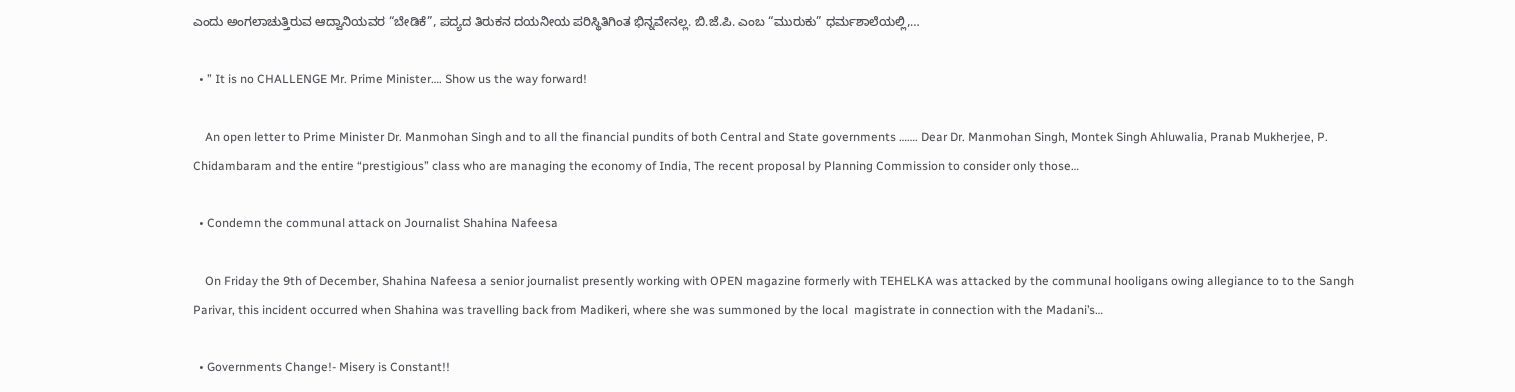ಎಂದು ಅಂಗಲಾಚುತ್ತಿರುವ ಆದ್ವಾನಿಯವರ “ಬೇಡಿಕೆ”, ಪದ್ಯದ ತಿರುಕನ ದಯನೀಯ ಪರಿಸ್ಥಿತಿಗಿಂತ ಭಿನ್ನವೇನಲ್ಲ. ಬಿ.ಜೆ.ಪಿ. ಎಂಬ “ಮುರುಕು” ಧರ್ಮಶಾಲೆಯಲ್ಲಿ,…

  • ” It is no CHALLENGE Mr. Prime Minister…. Show us the way forward!

    An open letter to Prime Minister Dr. Manmohan Singh and to all the financial pundits of both Central and State governments ……. Dear Dr. Manmohan Singh, Montek Singh Ahluwalia, Pranab Mukherjee, P. Chidambaram and the entire “prestigious” class who are managing the economy of India, The recent proposal by Planning Commission to consider only those…

  • Condemn the communal attack on Journalist Shahina Nafeesa

    On Friday the 9th of December, Shahina Nafeesa a senior journalist presently working with OPEN magazine formerly with TEHELKA was attacked by the communal hooligans owing allegiance to to the Sangh Parivar, this incident occurred when Shahina was travelling back from Madikeri, where she was summoned by the local  magistrate in connection with the Madani’s…

  • Governments Change!- Misery is Constant!!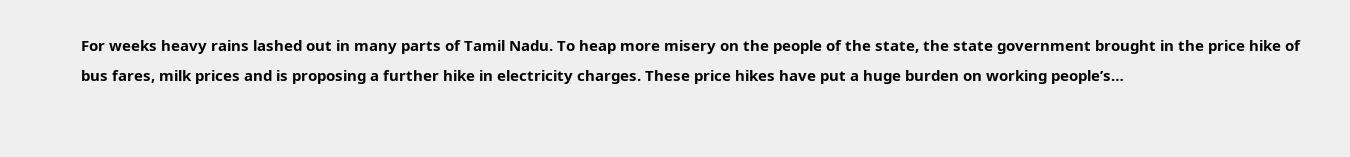For weeks heavy rains lashed out in many parts of Tamil Nadu. To heap more misery on the people of the state, the state government brought in the price hike of bus fares, milk prices and is proposing a further hike in electricity charges. These price hikes have put a huge burden on working people’s…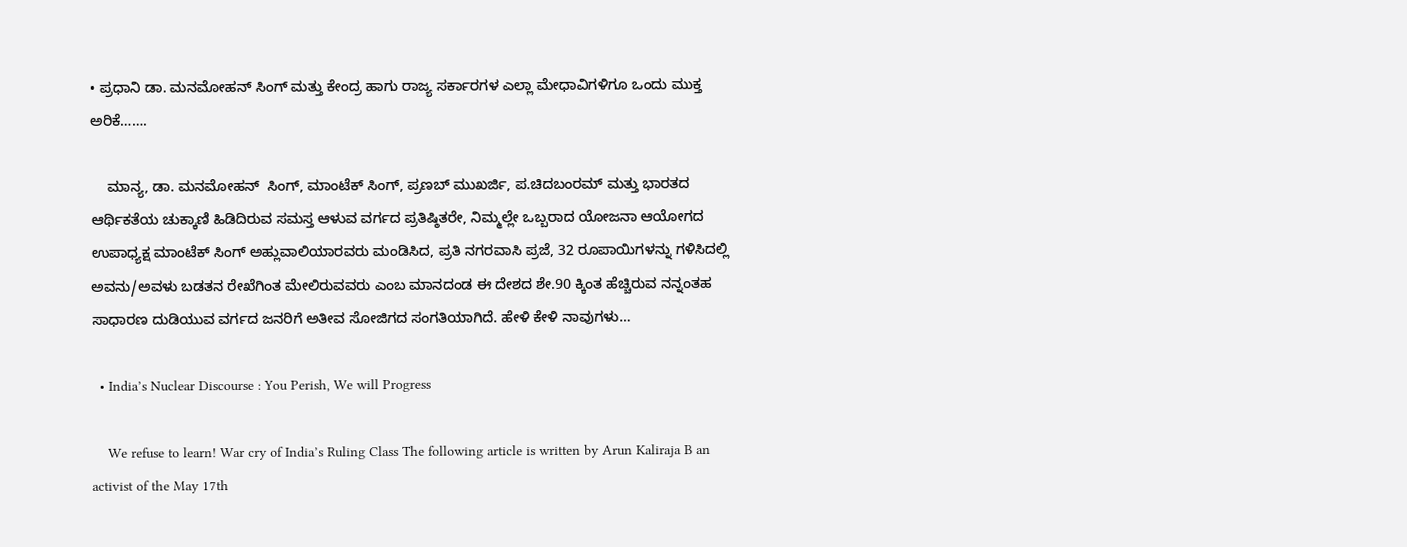• ಪ್ರಧಾನಿ ಡಾ. ಮನಮೋಹನ್ ಸಿಂಗ್ ಮತ್ತು ಕೇಂದ್ರ ಹಾಗು ರಾಜ್ಯ ಸರ್ಕಾರಗಳ ಎಲ್ಲಾ ಮೇಧಾವಿಗಳಿಗೂ ಒಂದು ಮುಕ್ತ ಅರಿಕೆ…….

    ಮಾನ್ಯ, ಡಾ. ಮನಮೋಹನ್  ಸಿಂಗ್, ಮಾಂಟೆಕ್ ಸಿಂಗ್, ಪ್ರಣಬ್ ಮುಖರ್ಜಿ, ಪ.ಚಿದಬಂರಮ್ ಮತ್ತು ಭಾರತದ ಆರ್ಥಿಕತೆಯ ಚುಕ್ಕಾಣಿ ಹಿಡಿದಿರುವ ಸಮಸ್ತ ಆಳುವ ವರ್ಗದ ಪ್ರತಿಷ್ಠಿತರೇ, ನಿಮ್ಮಲ್ಲೇ ಒಬ್ಬರಾದ ಯೋಜನಾ ಆಯೋಗದ ಉಪಾಧ್ಯಕ್ಷ ಮಾಂಟೆಕ್ ಸಿಂಗ್ ಅಹ್ಲುವಾಲಿಯಾರವರು ಮಂಡಿಸಿದ, ಪ್ರತಿ ನಗರವಾಸಿ ಪ್ರಜೆ, 32 ರೂಪಾಯಿಗಳನ್ನು ಗಳಿಸಿದಲ್ಲಿ ಅವನು/ಅವಳು ಬಡತನ ರೇಖೆಗಿಂತ ಮೇಲಿರುವವರು ಎಂಬ ಮಾನದಂಡ ಈ ದೇಶದ ಶೇ.90 ಕ್ಕಿಂತ ಹೆಚ್ಚಿರುವ ನನ್ನಂತಹ ಸಾಧಾರಣ ದುಡಿಯುವ ವರ್ಗದ ಜನರಿಗೆ ಅತೀವ ಸೋಜಿಗದ ಸಂಗತಿಯಾಗಿದೆ. ಹೇಳಿ ಕೇಳಿ ನಾವುಗಳು…

  • India’s Nuclear Discourse : You Perish, We will Progress

    We refuse to learn! War cry of India’s Ruling Class The following article is written by Arun Kaliraja B an activist of the May 17th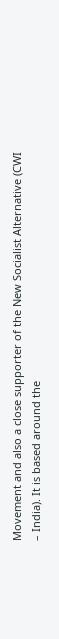Movement and also a close supporter of the New Socialist Alternative (CWI – India). It is based around the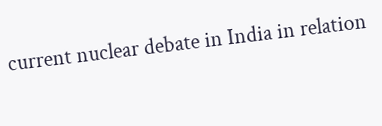current nuclear debate in India in relation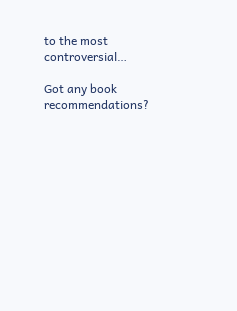to the most controversial…

Got any book recommendations?